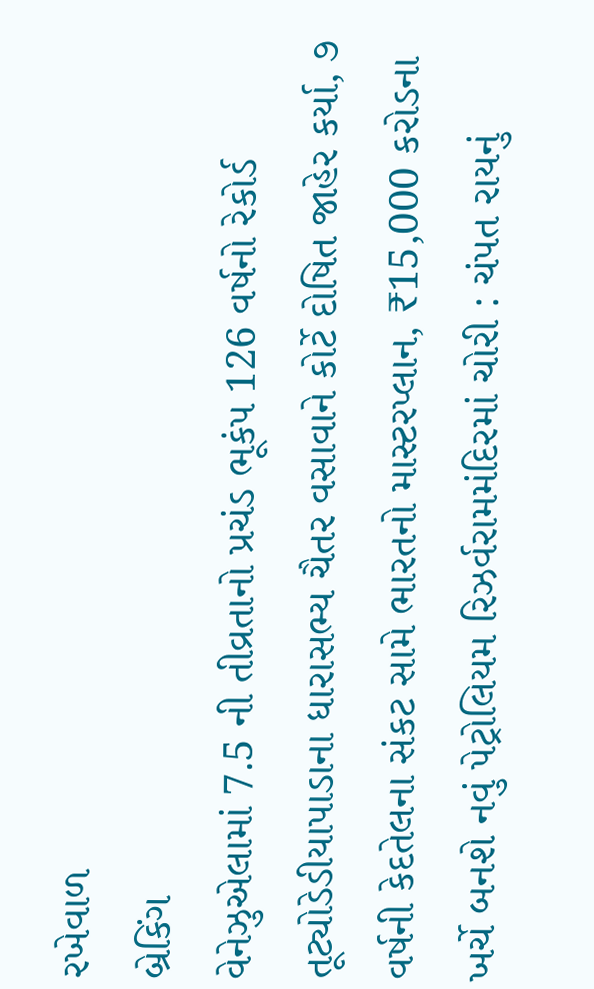રખેવાળ
બ્રેકિંગ
વેનેઝુએલામાં 7.5 ની તીવ્રતાનો પ્રચંડ ભૂકંપ 126 વર્ષનો રેકોર્ડ તૂટ્યોડેડીયાપાડાના ધારાસભ્ય ચૈતર વસાવાને કોર્ટે દોષિત જાહેર કર્યા, ૭ વર્ષની કેદતેલના સંકટ સામે ભારતનો માસ્ટરપ્લાન, ₹15,000 કરોડના ખર્ચે બનશે નવું પેટ્રોલિયમ રિઝર્વરામમંદિરમાં ચોરી : ચંપત રાયનું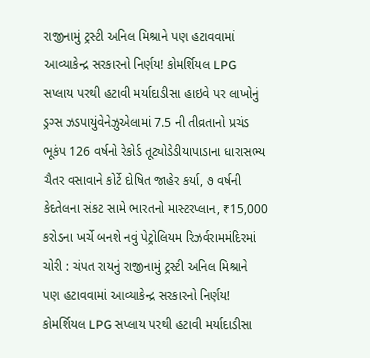રાજીનામું ટ્રસ્ટી અનિલ મિશ્રાને પણ હટાવવામાં આવ્યાકેન્દ્ર સરકારનો નિર્ણય! કોમર્શિયલ LPG સપ્લાય પરથી હટાવી મર્યાદાડીસા હાઇવે પર લાખોનું ડ્રગ્સ ઝડપાયુંવેનેઝુએલામાં 7.5 ની તીવ્રતાનો પ્રચંડ ભૂકંપ 126 વર્ષનો રેકોર્ડ તૂટ્યોડેડીયાપાડાના ધારાસભ્ય ચૈતર વસાવાને કોર્ટે દોષિત જાહેર કર્યા, ૭ વર્ષની કેદતેલના સંકટ સામે ભારતનો માસ્ટરપ્લાન, ₹15,000 કરોડના ખર્ચે બનશે નવું પેટ્રોલિયમ રિઝર્વરામમંદિરમાં ચોરી : ચંપત રાયનું રાજીનામું ટ્રસ્ટી અનિલ મિશ્રાને પણ હટાવવામાં આવ્યાકેન્દ્ર સરકારનો નિર્ણય! કોમર્શિયલ LPG સપ્લાય પરથી હટાવી મર્યાદાડીસા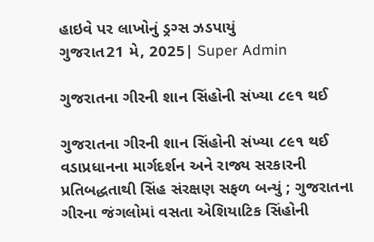હાઇવે પર લાખોનું ડ્રગ્સ ઝડપાયું
ગુજરાત21 મે, 2025| Super Admin

ગુજરાતના ગીરની શાન સિંહોની સંખ્યા ૮૯૧ થઈ

ગુજરાતના ગીરની શાન સિંહોની સંખ્યા ૮૯૧ થઈ
વડાપ્રધાનના માર્ગદર્શન અને રાજ્ય સરકારની પ્રતિબદ્ધતાથી સિંહ સંરક્ષણ સફળ બન્યું ; ગુજરાતના ગીરના જંગલોમાં વસતા એશિયાટિક સિંહોની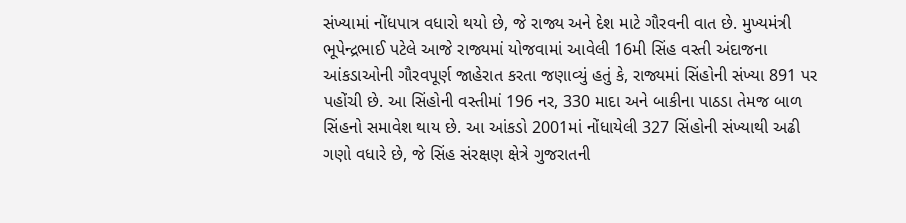સંખ્યામાં નોંધપાત્ર વધારો થયો છે, જે રાજ્ય અને દેશ માટે ગૌરવની વાત છે. મુખ્યમંત્રી ભૂપેન્દ્રભાઈ પટેલે આજે રાજ્યમાં યોજવામાં આવેલી 16મી સિંહ વસ્તી અંદાજના આંકડાઓની ગૌરવપૂર્ણ જાહેરાત કરતા જણાવ્યું હતું કે, રાજ્યમાં સિંહોની સંખ્યા 891 પર પહોંચી છે. આ સિંહોની વસ્તીમાં 196 નર, 330 માદા અને બાકીના પાઠડા તેમજ બાળ સિંહનો સમાવેશ થાય છે. આ આંકડો 2001માં નોંધાયેલી 327 સિંહોની સંખ્યાથી અઢી ગણો વધારે છે, જે સિંહ સંરક્ષણ ક્ષેત્રે ગુજરાતની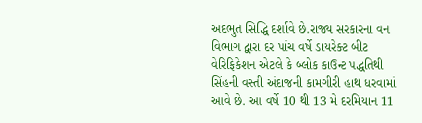અદભુત સિદ્ધિ દર્શાવે છે.રાજ્ય સરકારના વન વિભાગ દ્વારા દર પાંચ વર્ષે ડાયરેક્ટ બીટ વેરિફિકેશન એટલે કે બ્લોક કાઉન્ટ પદ્ધતિથી સિંહની વસ્તી અંદાજની કામગીરી હાથ ધરવામાં આવે છે. આ વર્ષે 10 થી 13 મે દરમિયાન 11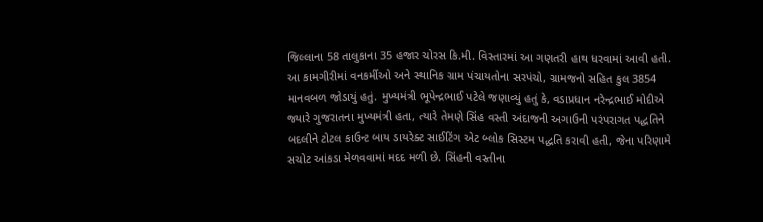જિલ્લાના 58 તાલુકાના 35 હજાર ચોરસ કિ.મી. વિસ્તારમાં આ ગણતરી હાથ ધરવામાં આવી હતી. આ કામગીરીમાં વનકર્મીઓ અને સ્થાનિક ગ્રામ પંચાયતોના સરપંચો, ગ્રામજનો સહિત કુલ 3854 માનવબળ જોડાયું હતું. મુખ્યમંત્રી ભૂપેન્દ્રભાઈ પટેલે જણાવ્યું હતું કે, વડાપ્રધાન નરેન્દ્રભાઈ મોદીએ જ્યારે ગુજરાતના મુખ્યમંત્રી હતા, ત્યારે તેમણે સિંહ વસ્તી અંદાજની અગાઉની પરંપરાગત પદ્ધતિને બદલીને ટોટલ કાઉન્ટ બાય ડાયરેક્ટ સાઈટિંગ એટ બ્લોક સિસ્ટમ પદ્ધતિ કરાવી હતી, જેના પરિણામે સચોટ આંકડા મેળવવામાં મદદ મળી છે. સિંહની વસ્તીના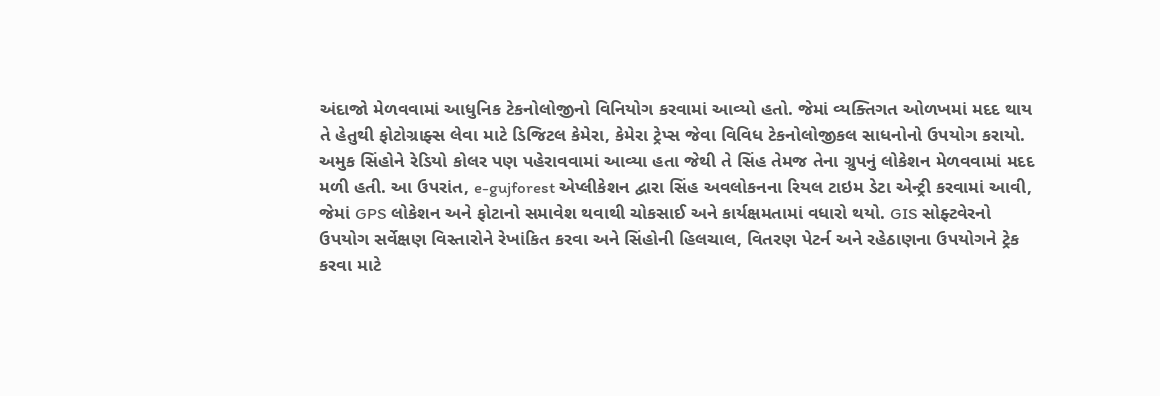અંદાજો મેળવવામાં આધુનિક ટેકનોલોજીનો વિનિયોગ કરવામાં આવ્યો હતો. જેમાં વ્યક્તિગત ઓળખમાં મદદ થાય તે હેતુથી ફોટોગ્રાફ્સ લેવા માટે ડિજિટલ કેમેરા, કેમેરા ટ્રેપ્સ જેવા વિવિધ ટેકનોલોજીકલ સાધનોનો ઉપયોગ કરાયો. અમુક સિંહોને રેડિયો કોલર પણ પહેરાવવામાં આવ્યા હતા જેથી તે સિંહ તેમજ તેના ગ્રુપનું લોકેશન મેળવવામાં મદદ મળી હતી. આ ઉપરાંત, e-gujforest એપ્લીકેશન દ્વારા સિંહ અવલોકનના રિયલ ટાઇમ ડેટા એન્ટ્રી કરવામાં આવી, જેમાં GPS લોકેશન અને ફોટાનો સમાવેશ થવાથી ચોકસાઈ અને કાર્યક્ષમતામાં વધારો થયો. GIS સોફ્ટવેરનો ઉપયોગ સર્વેક્ષણ વિસ્તારોને રેખાંકિત કરવા અને સિંહોની હિલચાલ, વિતરણ પેટર્ન અને રહેઠાણના ઉપયોગને ટ્રેક કરવા માટે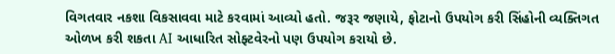વિગતવાર નકશા વિકસાવવા માટે કરવામાં આવ્યો હતો. જરૂર જણાયે, ફોટાનો ઉપયોગ કરી સિંહોની વ્યક્તિગત ઓળખ કરી શકતા AI આધારિત સોફ્ટવેરનો પણ ઉપયોગ કરાયો છે.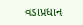વડાપ્રધાન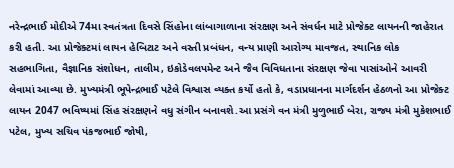નરેન્દ્રભાઈ મોદીએ 74મા સ્વતંત્રતા દિવસે સિંહોના લાંબાગાળાના સંરક્ષણ અને સંવર્ધન માટે પ્રોજેક્ટ લાયનની જાહેરાત કરી હતી. આ પ્રોજેક્ટમાં લાયન હેબિટાટ અને વસ્તી પ્રબંધન, વન્ય પ્રાણી આરોગ્ય માવજત, સ્થાનિક લોક સહભાગિતા, વૈજ્ઞાનિક સંશોધન, તાલીમ, ઇકોડેવલપમેન્ટ અને જૈવ વિવિધતાના સંરક્ષણ જેવા પાસાંઓને આવરી લેવામાં આવ્યા છે. મુખ્યમંત્રી ભૂપેન્દ્રભાઈ પટેલે વિશ્વાસ વ્યક્ત કર્યો હતો કે, વડાપ્રધાનના માર્ગદર્શન હેઠળનો આ પ્રોજેક્ટ લાયન 2047 ભવિષ્યમાં સિંહ સંરક્ષણને વધુ સંગીન બનાવશે.આ પ્રસંગે વન મંત્રી મુળુભાઈ બેરા, રાજ્ય મંત્રી મુકેશભાઈ પટેલ, મુખ્ય સચિવ પંકજભાઈ જોષી,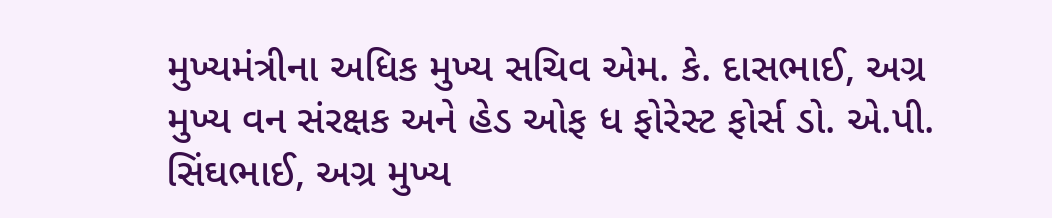મુખ્યમંત્રીના અધિક મુખ્ય સચિવ એમ. કે. દાસભાઈ, અગ્ર મુખ્ય વન સંરક્ષક અને હેડ ઓફ ધ ફોરેસ્ટ ફોર્સ ડો. એ.પી. સિંઘભાઈ, અગ્ર મુખ્ય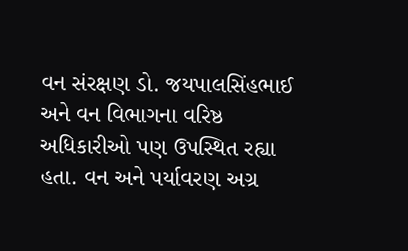વન સંરક્ષણ ડો. જયપાલસિંહભાઈ અને વન વિભાગના વરિષ્ઠ અધિકારીઓ પણ ઉપસ્થિત રહ્યા હતા. વન અને પર્યાવરણ અગ્ર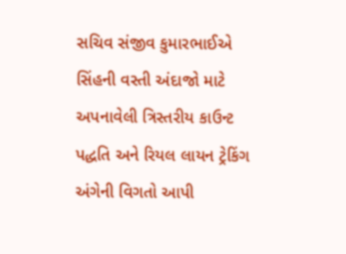સચિવ સંજીવ કુમારભાઈએ સિંહની વસ્તી અંદાજો માટે અપનાવેલી ત્રિસ્તરીય કાઉન્ટ પદ્ધતિ અને રિયલ લાયન ટ્રેકિંગ અંગેની વિગતો આપી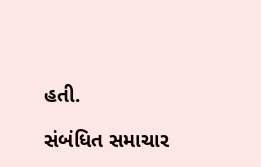હતી.

સંબંધિત સમાચાર